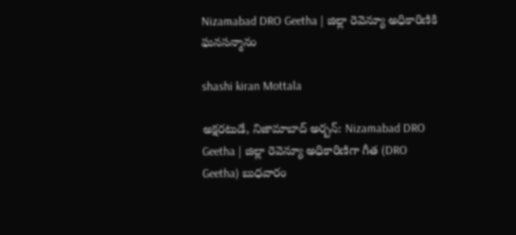Nizamabad DRO Geetha | జిల్లా రెవెన్యూ అధికారిణికి ఘనసన్మానం

shashi kiran Mottala

అక్షరటుడే, నిజామాబాద్ అర్బన్: Nizamabad DRO Geetha | జిల్లా రెవెన్యూ అధికారిణిగా గీత (DRO Geetha) బుధవారం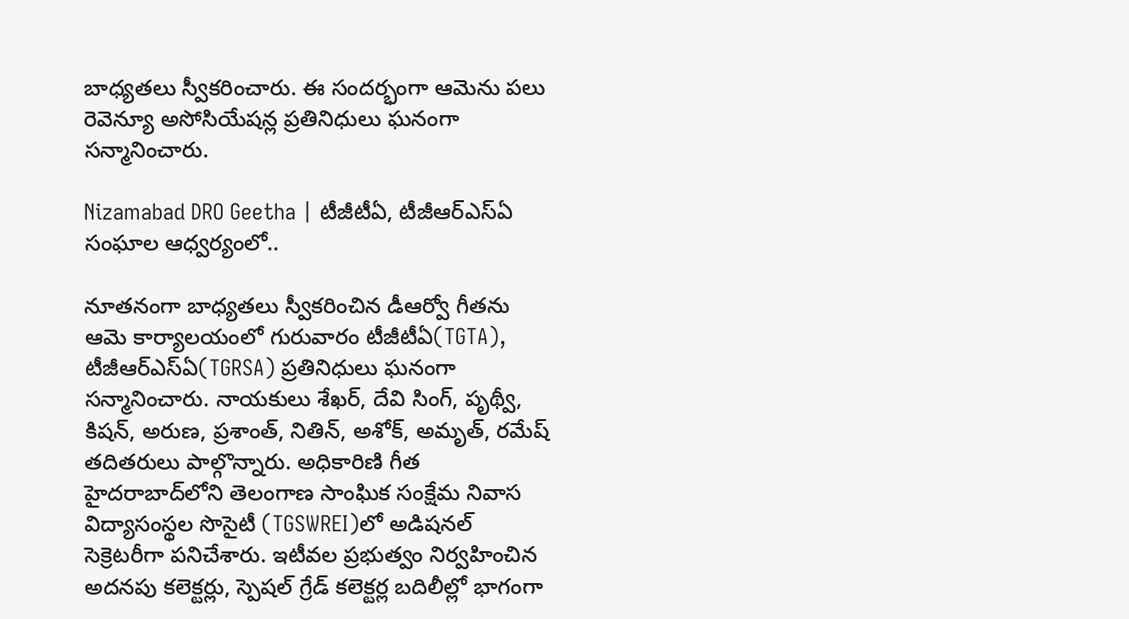బాధ్యతలు స్వీకరించారు. ఈ సందర్భంగా ఆమెను పలు రెవెన్యూ అసోసియేషన్ల ప్రతినిధులు ఘనంగా సన్మానించారు.

Nizamabad DRO Geetha | టీజీటీఏ, టీజీఆర్ఎస్ఏ సంఘాల ఆధ్వర్యంలో..

నూతనంగా బాధ్యతలు స్వీకరించిన డీఆర్వో గీతను ఆమె కార్యాలయంలో గురువారం టీజీటీఏ(TGTA), టీజీఆర్ఎస్ఏ(TGRSA) ప్రతినిధులు ఘనంగా సన్మానించారు. నాయకులు శేఖర్, దేవి సింగ్, పృథ్వీ, కిషన్, అరుణ, ప్రశాంత్, నితిన్, అశోక్, అమృత్, రమేష్ తదితరులు పాల్గొన్నారు. అధికారిణి గీత హైదరాబాద్‌లోని తెలంగాణ సాంఘిక సంక్షేమ నివాస విద్యాసంస్థల సొసైటీ (TGSWREI)లో అడిషనల్ సెక్రెటరీగా పనిచేశారు. ఇటీవల ప్రభుత్వం నిర్వహించిన అదనపు కలెక్టర్లు, స్పెషల్ గ్రేడ్ కలెక్టర్ల బదిలీల్లో భాగంగా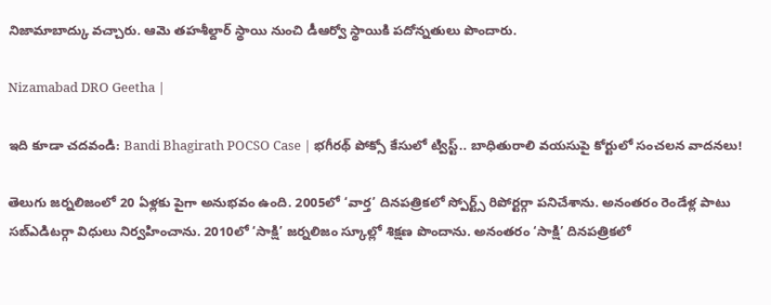నిజామాబాద్కు వచ్చారు. ఆమె తహశీల్దార్ స్థాయి నుంచి డీఆర్వో స్థాయికి పదోన్నతులు పొందారు.

Nizamabad DRO Geetha |

ఇది కూడా చదవండి: Bandi Bhagirath POCSO Case | భగీరథ్ పోక్సో కేసులో ట్విస్ట్.. బాధితురాలి వయసుపై కోర్టులో సంచలన వాదనలు!

తెలుగు జర్నలిజంలో 20 ఏళ్లకు పైగా అనుభవం ఉంది. 2005లో ‘వార్త’ దినపత్రికలో స్పోర్ట్స్ రిపోర్టర్గా పనిచేశాను. అనంతరం రెండేళ్ల పాటు సబ్ఎడిటర్గా విధులు నిర్వహించాను. 2010లో ‘సాక్షి’ జర్నలిజం స్కూల్లో శిక్షణ పొందాను. అనంతరం ‘సాక్షి’ దినపత్రికలో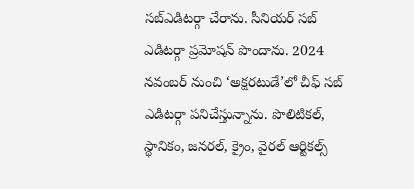సబ్ఎడిటర్గా చేరాను. సీనియర్ సబ్ ఎడిటర్గా ప్రమోషన్ పొందాను. 2024 నవంబర్ నుంచి ‘అక్షరటుడే’లో చీఫ్ సబ్ ఎడిటర్గా పనిచేస్తున్నాను. పొలిటికల్, స్థానికం, జనరల్, క్రైం, వైరల్ ఆర్టికల్స్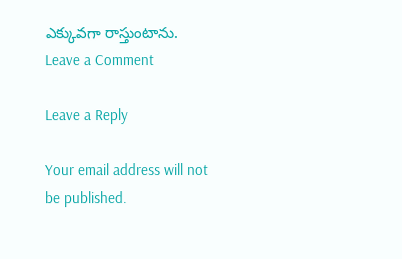ఎక్కువగా రాస్తుంటాను.
Leave a Comment

Leave a Reply

Your email address will not be published.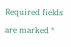Required fields are marked *